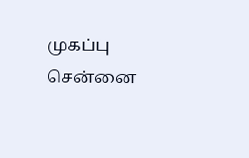முகப்பு
சென்னை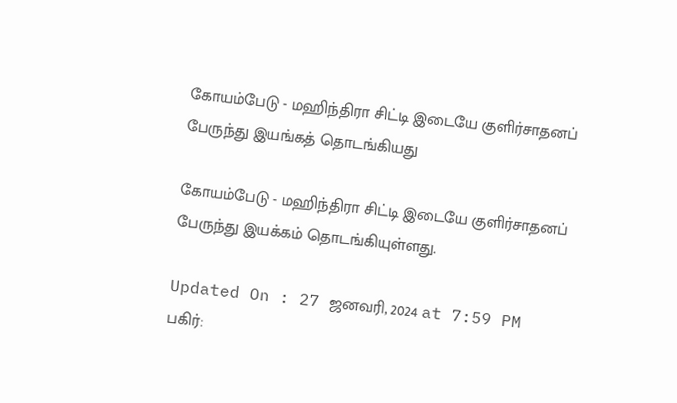கோயம்பேடு - மஹிந்திரா சிட்டி இடையே குளிர்சாதனப் பேருந்து இயங்கத் தொடங்கியது

கோயம்பேடு - மஹிந்திரா சிட்டி இடையே குளிர்சாதனப் பேருந்து இயக்கம் தொடங்கியுள்ளது.

Updated On : 27 ஜனவரி, 2024 at 7:59 PM
பகிர்: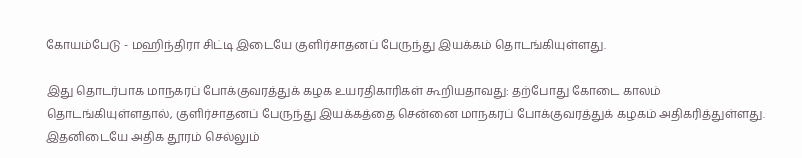கோயம்பேடு - மஹிந்திரா சிட்டி இடையே குளிர்சாதனப் பேருந்து இயக்கம் தொடங்கியுள்ளது.

இது தொடர்பாக மாநகரப் போக்குவரத்துக் கழக உயரதிகாரிகள் கூறியதாவது: தற்போது கோடை காலம் தொடங்கியுள்ளதால், குளிர்சாதனப் பேருந்து இயக்கத்தை சென்னை மாநகரப் போக்குவரத்துக் கழகம் அதிகரித்துள்ளது. இதனிடையே அதிக தூரம் செல்லும்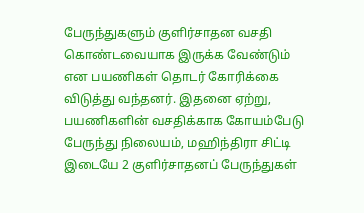பேருந்துகளும் குளிர்சாதன வசதி கொண்டவையாக இருக்க வேண்டும் என பயணிகள் தொடர் கோரிக்கை விடுத்து வந்தனர். இதனை ஏற்று, பயணிகளின் வசதிக்காக கோயம்பேடு பேருந்து நிலையம், மஹிந்திரா சிட்டி இடையே 2 குளிர்சாதனப் பேருந்துகள்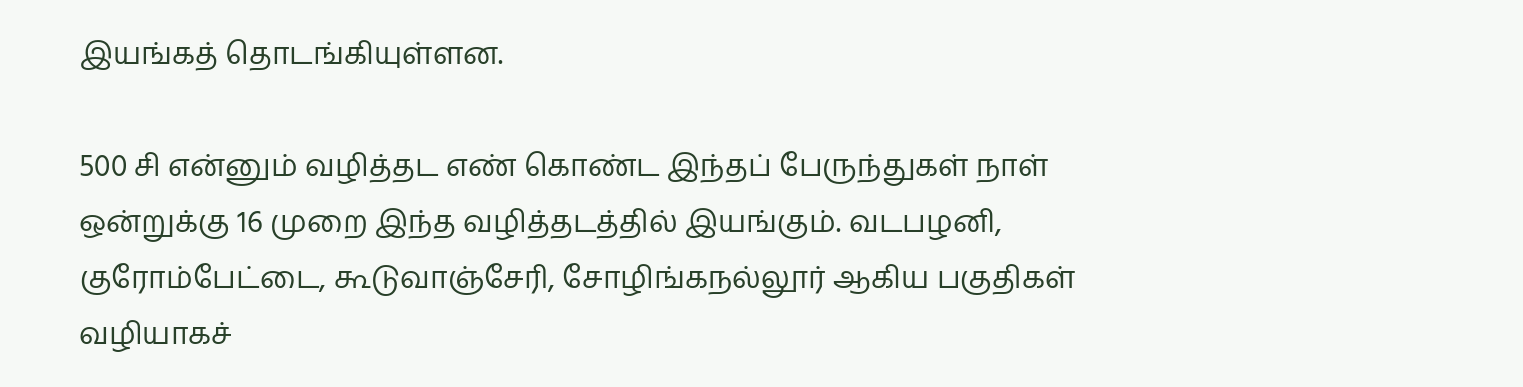இயங்கத் தொடங்கியுள்ளன.

500 சி என்னும் வழித்தட எண் கொண்ட இந்தப் பேருந்துகள் நாள் ஒன்றுக்கு 16 முறை இந்த வழித்தடத்தில் இயங்கும். வடபழனி, குரோம்பேட்டை, கூடுவாஞ்சேரி, சோழிங்கநல்லூர் ஆகிய பகுதிகள் வழியாகச்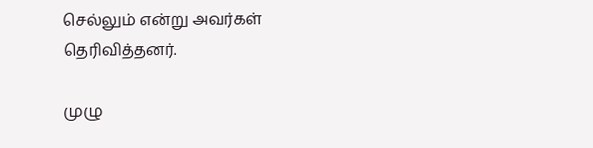செல்லும் என்று அவர்கள் தெரிவித்தனர்.

முழு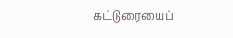கட்டுரையைப்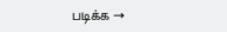படிக்க →